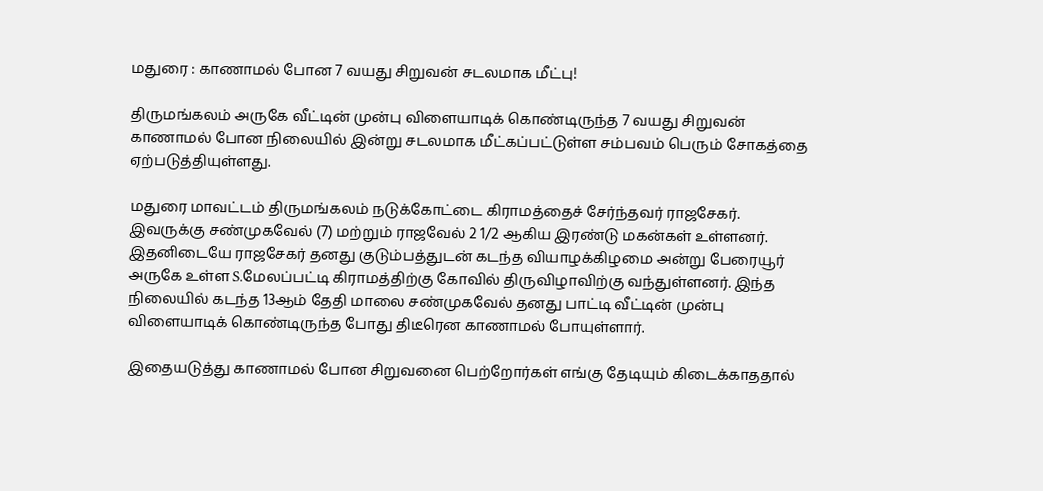மதுரை : காணாமல் போன 7 வயது சிறுவன் சடலமாக மீட்பு!

திருமங்கலம் அருகே வீட்டின் முன்பு விளையாடிக் கொண்டிருந்த 7 வயது சிறுவன் காணாமல் போன நிலையில் இன்று சடலமாக மீட்கப்பட்டுள்ள சம்பவம் பெரும் சோகத்தை ஏற்படுத்தியுள்ளது.

மதுரை மாவட்டம் திருமங்கலம் நடுக்கோட்டை கிராமத்தைச் சேர்ந்தவர் ராஜசேகர். இவருக்கு சண்முகவேல் (7) மற்றும் ராஜவேல் 2 1/2 ஆகிய இரண்டு மகன்கள் உள்ளனர். இதனிடையே ராஜசேகர் தனது குடும்பத்துடன் கடந்த வியாழக்கிழமை அன்று பேரையூர் அருகே உள்ள S.மேலப்பட்டி கிராமத்திற்கு கோவில் திருவிழாவிற்கு வந்துள்ளனர். இந்த நிலையில் கடந்த 13ஆம் தேதி மாலை சண்முகவேல் தனது பாட்டி வீட்டின் முன்பு விளையாடிக் கொண்டிருந்த போது திடீரென காணாமல் போயுள்ளார்.

இதையடுத்து காணாமல் போன சிறுவனை பெற்றோர்கள் எங்கு தேடியும் கிடைக்காததால்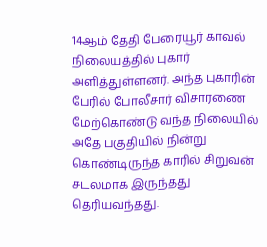14ஆம் தேதி பேரையூர் காவல் நிலையத்தில் புகார் அளித்துள்ளனர். அந்த புகாரின் பேரில் போலீசார் விசாரணை மேற்கொண்டு வந்த நிலையில் அதே பகுதியில் நின்று கொண்டிருந்த காரில் சிறுவன் சடலமாக இருந்தது தெரியவந்தது.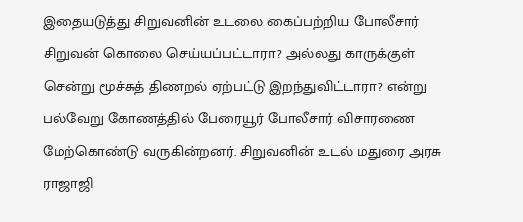இதையடுத்து சிறுவனின் உடலை கைப்பற்றிய போலீசார் சிறுவன் கொலை செய்யப்பட்டாரா? அல்லது காருக்குள் சென்று மூச்சுத் திணறல் ஏற்பட்டு இறந்துவிட்டாரா? என்று பல்வேறு கோணத்தில் பேரையூர் போலீசார் விசாரணை மேற்கொண்டு வருகின்றனர். சிறுவனின் உடல் மதுரை அரசு ராஜாஜி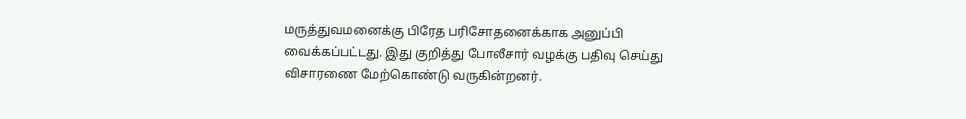மருத்துவமனைக்கு பிரேத பரிசோதனைக்காக அனுப்பி வைக்கப்பட்டது. இது குறித்து போலீசார் வழக்கு பதிவு செய்து விசாரணை மேற்கொண்டு வருகின்றனர்.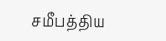சமீபத்திய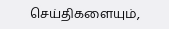செய்திகளையும்,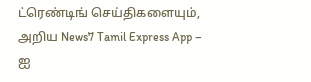ட்ரெண்டிங் செய்திகளையும், அறிய News7 Tamil Express App – ஐ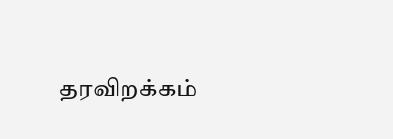தரவிறக்கம்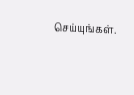செய்யுங்கள்.